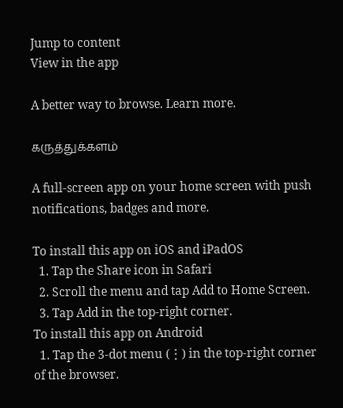Jump to content
View in the app

A better way to browse. Learn more.

கருத்துக்களம்

A full-screen app on your home screen with push notifications, badges and more.

To install this app on iOS and iPadOS
  1. Tap the Share icon in Safari
  2. Scroll the menu and tap Add to Home Screen.
  3. Tap Add in the top-right corner.
To install this app on Android
  1. Tap the 3-dot menu (⋮) in the top-right corner of the browser.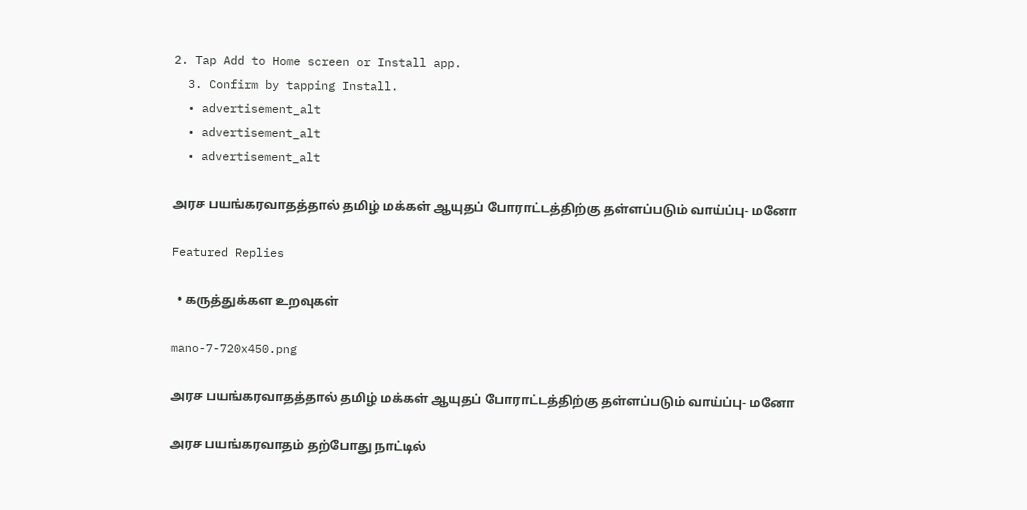2. Tap Add to Home screen or Install app.
  3. Confirm by tapping Install.
  • advertisement_alt
  • advertisement_alt
  • advertisement_alt

அரச பயங்கரவாதத்தால் தமிழ் மக்கள் ஆயுதப் போராட்டத்திற்கு தள்ளப்படும் வாய்ப்பு- மனோ

Featured Replies

  • கருத்துக்கள உறவுகள்

mano-7-720x450.png

அரச பயங்கரவாதத்தால் தமிழ் மக்கள் ஆயுதப் போராட்டத்திற்கு தள்ளப்படும் வாய்ப்பு- மனோ

அரச பயங்கரவாதம் தற்போது நாட்டில்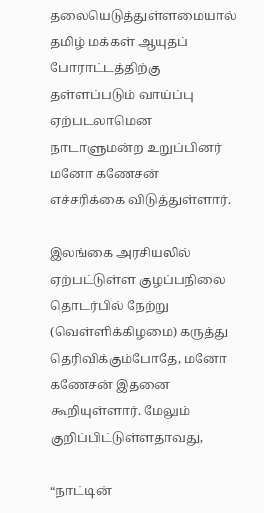தலையெடுத்துள்ளமையால் தமிழ் மக்கள் ஆயுதப் போராட்டத்திற்கு தள்ளப்படும் வாய்ப்பு ஏற்படலாமென நாடாளுமன்ற உறுப்பினர் மனோ கணேசன் எச்சரிக்கை விடுத்துள்ளார்.

இலங்கை அரசியலில் ஏற்பட்டுள்ள குழப்பநிலை தொடர்பில் நேற்று (வெள்ளிக்கிழமை) கருத்து தெரிவிக்கும்போதே, மனோ கணேசன் இதனை கூறியுள்ளார். மேலும் குறிப்பிட்டுள்ளதாவது,

“நாட்டின்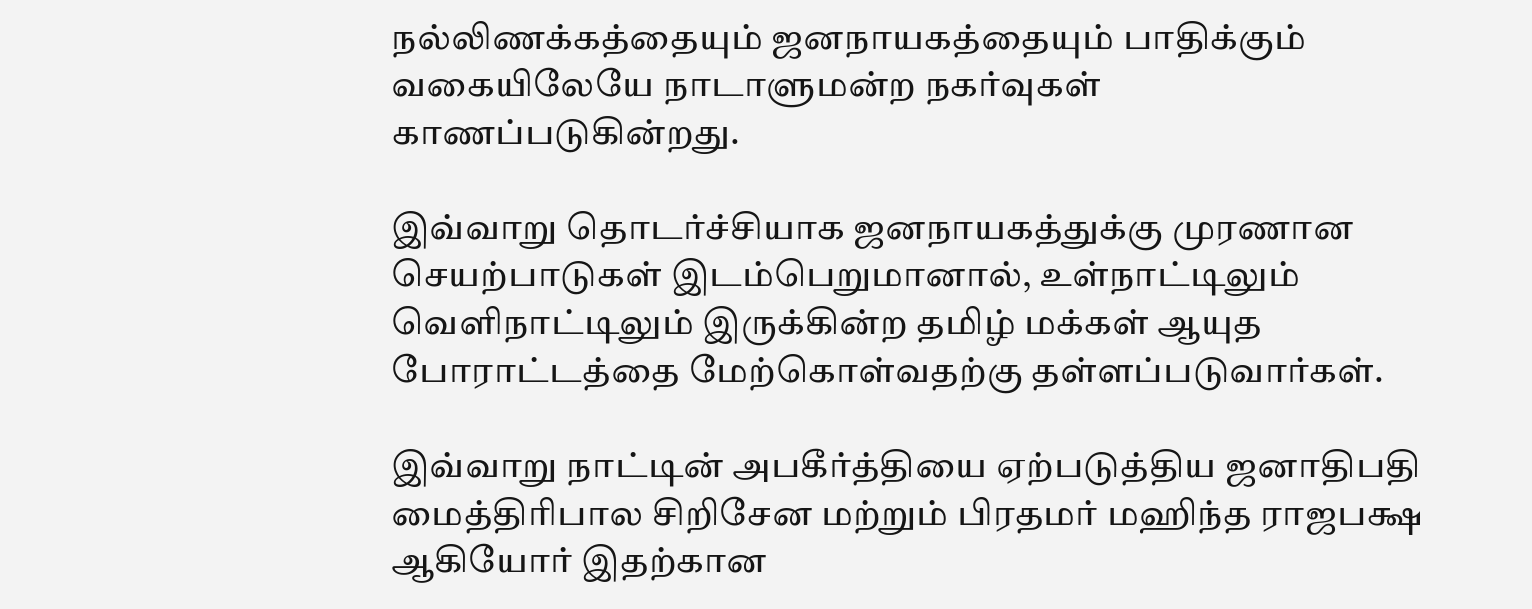நல்லிணக்கத்தையும் ஜனநாயகத்தையும் பாதிக்கும் வகையிலேயே நாடாளுமன்ற நகர்வுகள் காணப்படுகின்றது.

இவ்வாறு தொடர்ச்சியாக ஜனநாயகத்துக்கு முரணான செயற்பாடுகள் இடம்பெறுமானால், உள்நாட்டிலும் வெளிநாட்டிலும் இருக்கின்ற தமிழ் மக்கள் ஆயுத போராட்டத்தை மேற்கொள்வதற்கு தள்ளப்படுவார்கள்.

இவ்வாறு நாட்டின் அபகீர்த்தியை ஏற்படுத்திய ஜனாதிபதி மைத்திரிபால சிறிசேன மற்றும் பிரதமர் மஹிந்த ராஜபக்ஷ ஆகியோர் இதற்கான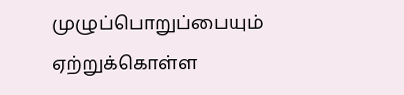முழுப்பொறுப்பையும் ஏற்றுக்கொள்ள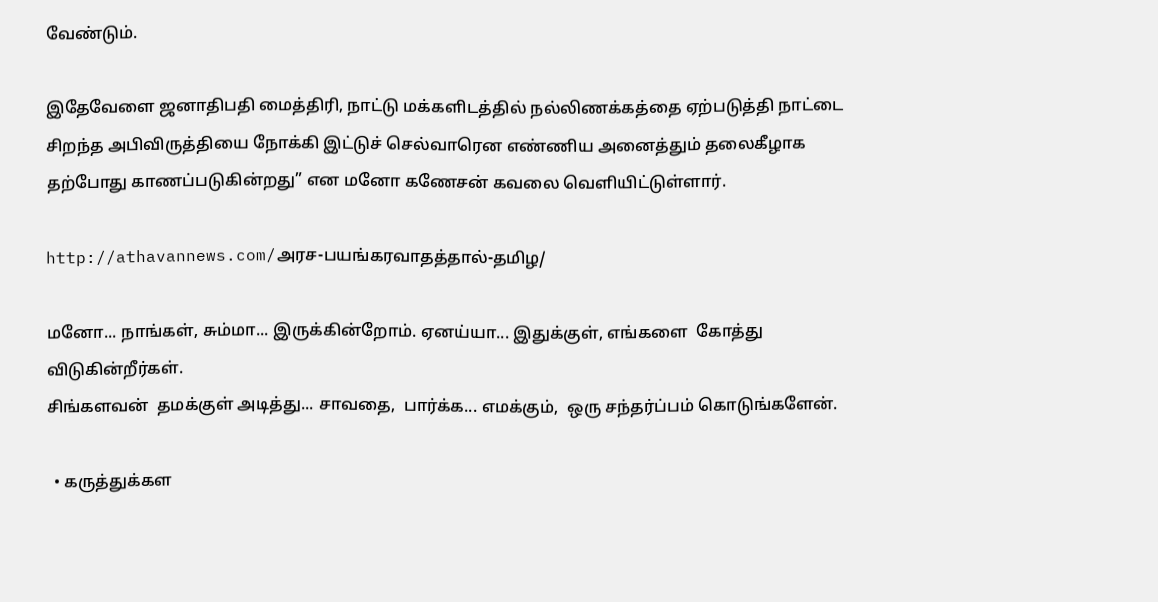வேண்டும்.

இதேவேளை ஜனாதிபதி மைத்திரி, நாட்டு மக்களிடத்தில் நல்லிணக்கத்தை ஏற்படுத்தி நாட்டை சிறந்த அபிவிருத்தியை நோக்கி இட்டுச் செல்வாரென எண்ணிய அனைத்தும் தலைகீழாக தற்போது காணப்படுகின்றது” என மனோ கணேசன் கவலை வெளியிட்டுள்ளார்.

http://athavannews.com/அரச-பயங்கரவாதத்தால்-தமிழ/

மனோ... நாங்கள், சும்மா... இருக்கின்றோம். ஏனய்யா... இதுக்குள், எங்களை  கோத்து  விடுகின்றீர்கள்.
சிங்களவன்  தமக்குள் அடித்து... சாவதை,  பார்க்க... எமக்கும்,  ஒரு சந்தர்ப்பம் கொடுங்களேன்.

  • கருத்துக்கள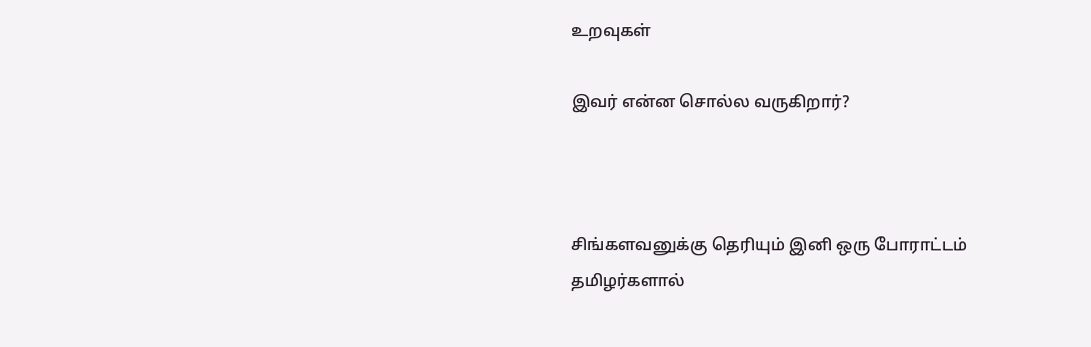உறவுகள்

இவர் என்ன சொல்ல வருகிறார்?



சிங்களவனுக்கு தெரியும் இனி ஒரு போராட்டம் தமிழர்களால்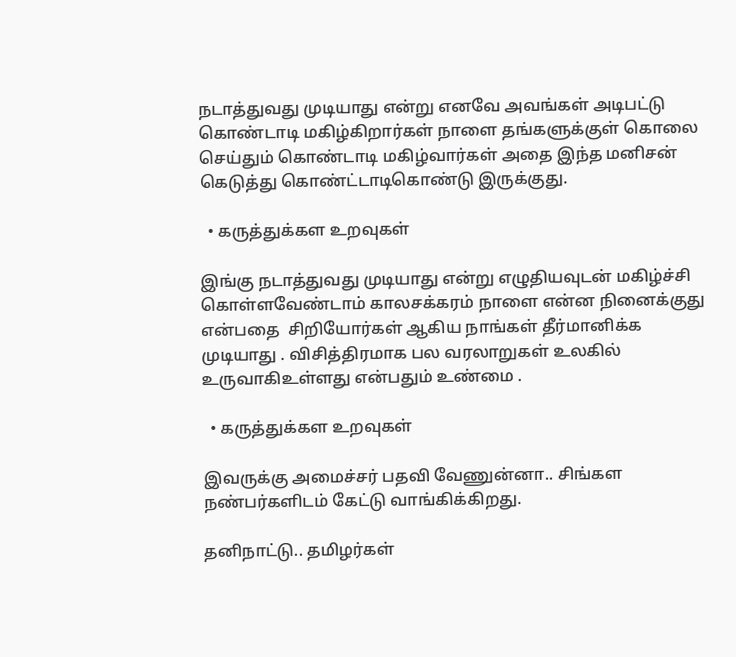நடாத்துவது முடியாது என்று எனவே அவங்கள் அடிபட்டு கொண்டாடி மகிழ்கிறார்கள் நாளை தங்களுக்குள் கொலை செய்தும் கொண்டாடி மகிழ்வார்கள் அதை இந்த மனிசன் கெடுத்து கொண்ட்டாடிகொண்டு இருக்குது.

  • கருத்துக்கள உறவுகள்

இங்கு நடாத்துவது முடியாது என்று எழுதியவுடன் மகிழ்ச்சி கொள்ளவேண்டாம் காலசக்கரம் நாளை என்ன நினைக்குது என்பதை  சிறியோர்கள் ஆகிய நாங்கள் தீர்மானிக்க முடியாது . விசித்திரமாக பல வரலாறுகள் உலகில் உருவாகிஉள்ளது என்பதும் உண்மை .

  • கருத்துக்கள உறவுகள்

இவருக்கு அமைச்சர் பதவி வேணுன்னா.. சிங்கள நண்பர்களிடம் கேட்டு வாங்கிக்கிறது.

தனிநாட்டு.. தமிழர்கள்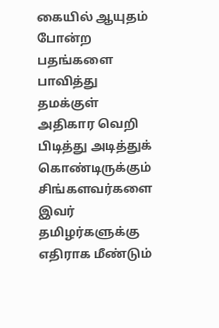கையில் ஆயுதம் போன்ற பதங்களை பாவித்து தமக்குள் அதிகார வெறி பிடித்து அடித்துக் கொண்டிருக்கும் சிங்களவர்களை இவர் தமிழர்களுக்கு எதிராக மீண்டும்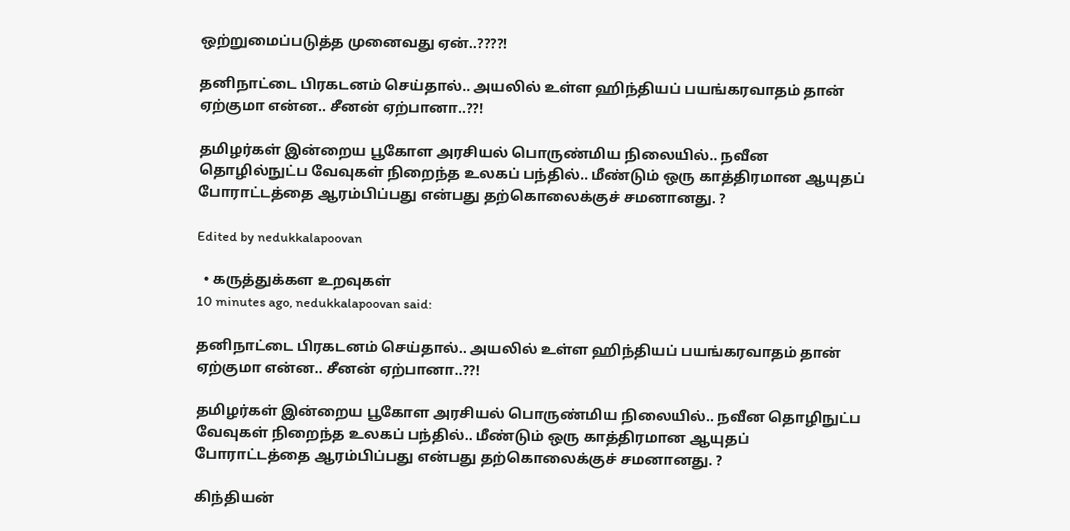ஒற்றுமைப்படுத்த முனைவது ஏன்..????!

தனிநாட்டை பிரகடனம் செய்தால்.. அயலில் உள்ள ஹிந்தியப் பயங்கரவாதம் தான் ஏற்குமா என்ன.. சீனன் ஏற்பானா..??!

தமிழர்கள் இன்றைய பூகோள அரசியல் பொருண்மிய நிலையில்.. நவீன தொழில்நுட்ப வேவுகள் நிறைந்த உலகப் பந்தில்.. மீண்டும் ஒரு காத்திரமான ஆயுதப் போராட்டத்தை ஆரம்பிப்பது என்பது தற்கொலைக்குச் சமனானது. ?

Edited by nedukkalapoovan

  • கருத்துக்கள உறவுகள்
10 minutes ago, nedukkalapoovan said:

தனிநாட்டை பிரகடனம் செய்தால்.. அயலில் உள்ள ஹிந்தியப் பயங்கரவாதம் தான் ஏற்குமா என்ன.. சீனன் ஏற்பானா..??!

தமிழர்கள் இன்றைய பூகோள அரசியல் பொருண்மிய நிலையில்.. நவீன தொழிநுட்ப வேவுகள் நிறைந்த உலகப் பந்தில்.. மீண்டும் ஒரு காத்திரமான ஆயுதப் போராட்டத்தை ஆரம்பிப்பது என்பது தற்கொலைக்குச் சமனானது. ?

கிந்தியன்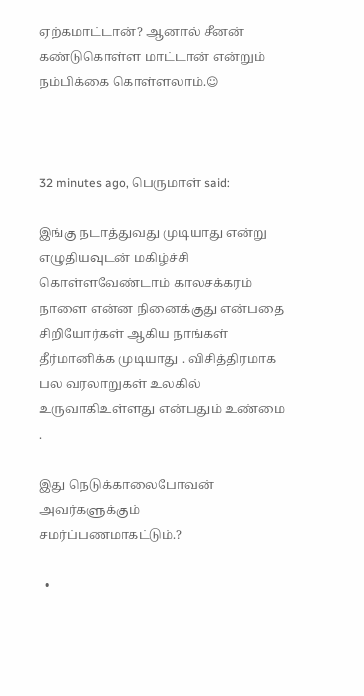ஏற்கமாட்டான்? ஆனால் சீனன் கண்டுகொள்ள மாட்டான் என்றும் நம்பிக்கை கொள்ளலாம்.☺



32 minutes ago, பெருமாள் said:

இங்கு நடாத்துவது முடியாது என்று எழுதியவுடன் மகிழ்ச்சி கொள்ளவேண்டாம் காலசக்கரம் நாளை என்ன நினைக்குது என்பதை  சிறியோர்கள் ஆகிய நாங்கள் தீர்மானிக்க முடியாது . விசித்திரமாக பல வரலாறுகள் உலகில் உருவாகிஉள்ளது என்பதும் உண்மை .

இது நெடுக்காலைபோவன் அவர்களுக்கும் சமர்ப்பணமாகட்டும்.?

  •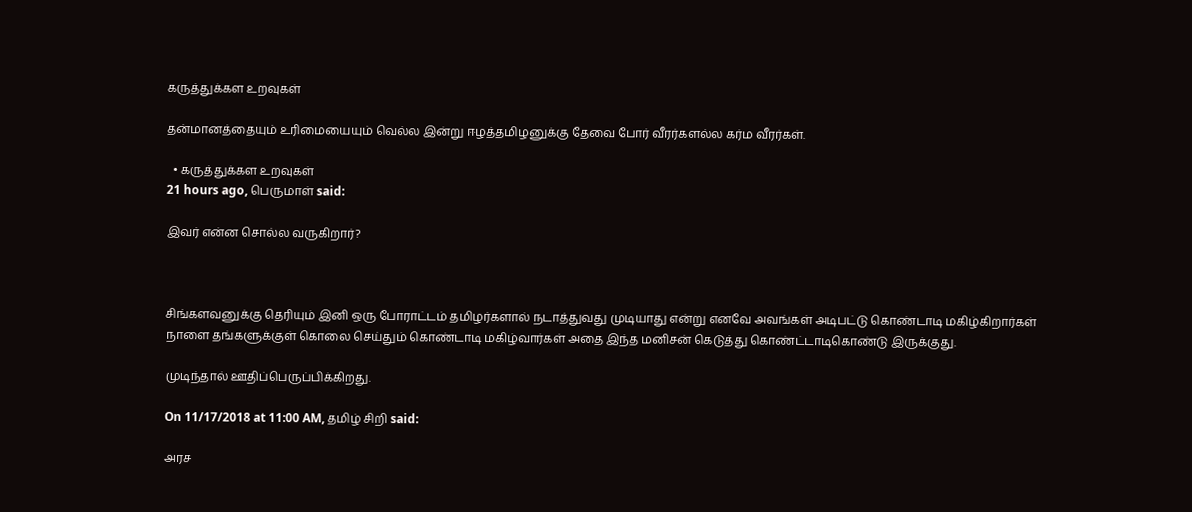கருத்துக்கள உறவுகள்

தன்மானத்தையும் உரிமையையும் வெல்ல இன்று ஈழத்தமிழனுக்கு தேவை போர் வீரர்களல்ல கர்ம வீரர்கள்.

  • கருத்துக்கள உறவுகள்
21 hours ago, பெருமாள் said:

இவர் என்ன சொல்ல வருகிறார்?



சிங்களவனுக்கு தெரியும் இனி ஒரு போராட்டம் தமிழர்களால் நடாத்துவது முடியாது என்று எனவே அவங்கள் அடிபட்டு கொண்டாடி மகிழ்கிறார்கள் நாளை தங்களுக்குள் கொலை செய்தும் கொண்டாடி மகிழ்வார்கள் அதை இந்த மனிசன் கெடுத்து கொண்ட்டாடிகொண்டு இருக்குது.

முடிந்தால் ஊதிப்பெருப்பிக்கிறது.

On 11/17/2018 at 11:00 AM, தமிழ் சிறி said:

அரச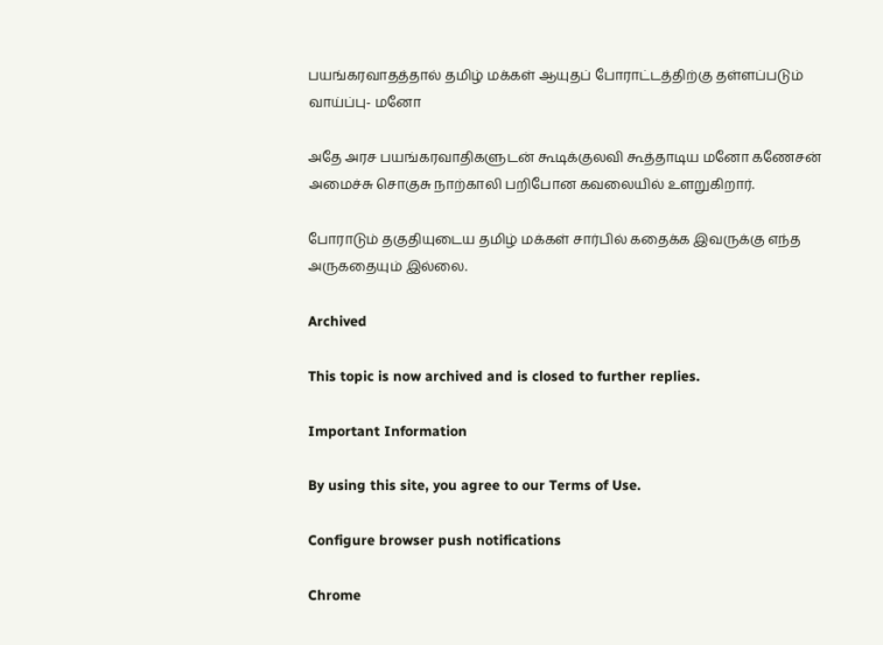பயங்கரவாதத்தால் தமிழ் மக்கள் ஆயுதப் போராட்டத்திற்கு தள்ளப்படும் வாய்ப்பு- மனோ

அதே அரச பயங்கரவாதிகளுடன் கூடிக்குலவி கூத்தாடிய மனோ கணேசன் அமைச்சு சொகுசு நாற்காலி பறிபோன கவலையில் உளறுகிறார்.

போராடும் தகுதியுடைய தமிழ் மக்கள் சார்பில் கதைக்க இவருக்கு எந்த அருகதையும் இல்லை.

Archived

This topic is now archived and is closed to further replies.

Important Information

By using this site, you agree to our Terms of Use.

Configure browser push notifications

Chrome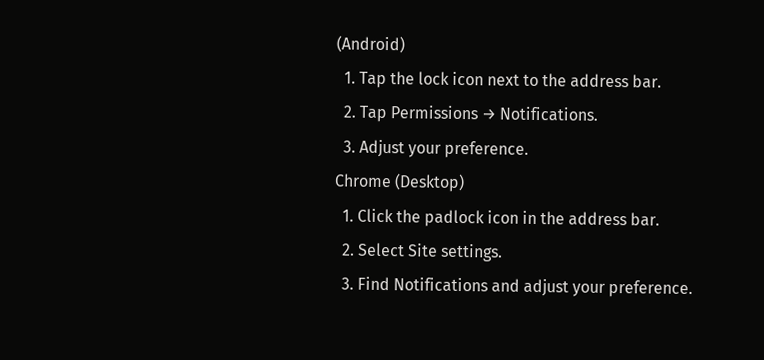(Android)
  1. Tap the lock icon next to the address bar.
  2. Tap Permissions → Notifications.
  3. Adjust your preference.
Chrome (Desktop)
  1. Click the padlock icon in the address bar.
  2. Select Site settings.
  3. Find Notifications and adjust your preference.